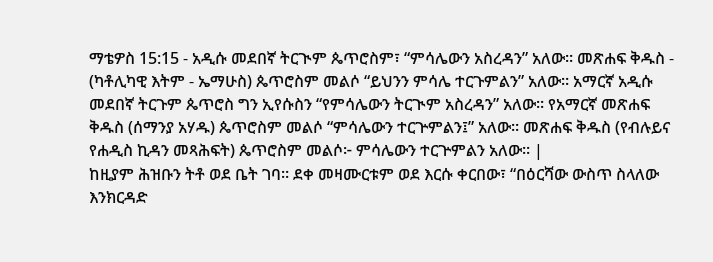ማቴዎስ 15:15 - አዲሱ መደበኛ ትርጒም ጴጥሮስም፣ “ምሳሌውን አስረዳን” አለው። መጽሐፍ ቅዱስ - (ካቶሊካዊ እትም - ኤማሁስ) ጴጥሮስም መልሶ “ይህንን ምሳሌ ተርጉምልን” አለው። አማርኛ አዲሱ መደበኛ ትርጉም ጴጥሮስ ግን ኢየሱስን “የምሳሌውን ትርጒም አስረዳን” አለው። የአማርኛ መጽሐፍ ቅዱስ (ሰማንያ አሃዱ) ጴጥሮስም መልሶ “ምሳሌውን ተርጕምልን፤” አለው። መጽሐፍ ቅዱስ (የብሉይና የሐዲስ ኪዳን መጻሕፍት) ጴጥሮስም መልሶ፦ ምሳሌውን ተርጕምልን አለው። |
ከዚያም ሕዝቡን ትቶ ወደ ቤት ገባ። ደቀ መዛሙርቱም ወደ እርሱ ቀርበው፣ “በዕርሻው ውስጥ ስላለው እንክርዳድ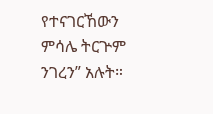የተናገርኸውን ምሳሌ ትርጕም ንገረን” አሉት።